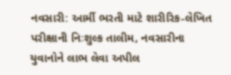નવસારી: આર્મી ભરતી માટે શારીરિક-લેખિત પરીક્ષાની નિઃશુલ્ક તાલીમ, નવસારીના યુવાનોને લાભ લેવા અપીલ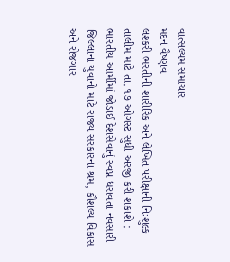વાત્સલ્યમ સમાચાર
મદન વૈષ્ણવ
લશ્કરી ભરતીની શારીરિક અને લેખિત પરીક્ષાની નિઃશુલ્ક તાલીમ માટે તા. ૧૭ ઓગસ્ટ સુધી અરજી કરી શકાશે :
ભારતીય આર્મીમાં જોડાઈ દેશસેવાનું સ્વપ્ન ધરાવતા નવસારી જિલ્લાના યુવાનો માટે રાજ્ય સરકારના શ્રમ, કૌશલ્ય વિકાસ અને રોજગાર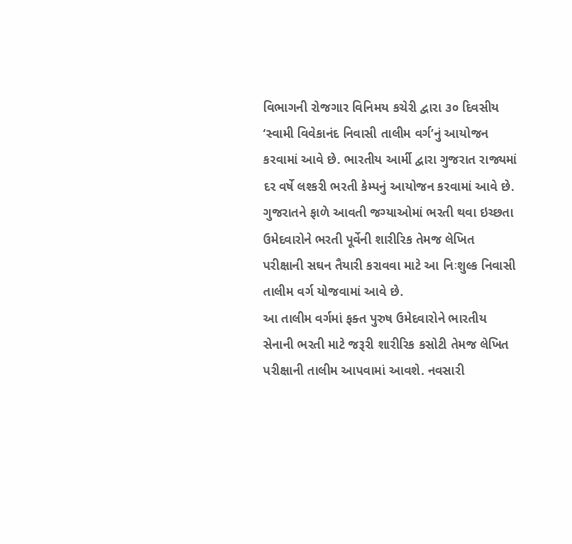વિભાગની રોજગાર વિનિમય કચેરી દ્વારા ૩૦ દિવસીય ‘સ્વામી વિવેકાનંદ નિવાસી તાલીમ વર્ગ’નું આયોજન કરવામાં આવે છે. ભારતીય આર્મી દ્વારા ગુજરાત રાજ્યમાં દર વર્ષે લશ્કરી ભરતી કેમ્પનું આયોજન કરવામાં આવે છે. ગુજરાતને ફાળે આવતી જગ્યાઓમાં ભરતી થવા ઇચ્છતા ઉમેદવારોને ભરતી પૂર્વેની શારીરિક તેમજ લેખિત પરીક્ષાની સઘન તૈયારી કરાવવા માટે આ નિઃશુલ્ક નિવાસી તાલીમ વર્ગ યોજવામાં આવે છે.
આ તાલીમ વર્ગમાં ફક્ત પુરુષ ઉમેદવારોને ભારતીય સેનાની ભરતી માટે જરૂરી શારીરિક કસોટી તેમજ લેખિત પરીક્ષાની તાલીમ આપવામાં આવશે. નવસારી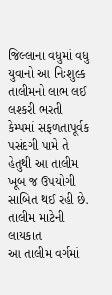જિલ્લાના વધુમાં વધુ યુવાનો આ નિઃશુલ્ક તાલીમનો લાભ લઈ લશ્કરી ભરતી કેમ્પમાં સફળતાપૂર્વક પસંદગી પામે તે હેતુથી આ તાલીમ ખૂબ જ ઉપયોગી સાબિત થઈ રહી છે.
તાલીમ માટેની લાયકાત
આ તાલીમ વર્ગમાં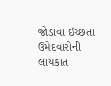જોડાવા ઇચ્છતા ઉમેદવારોની લાયકાત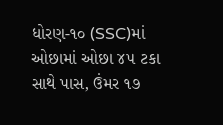ધોરણ-૧૦ (SSC)માં ઓછામાં ઓછા ૪૫ ટકા સાથે પાસ, ઉંમર ૧૭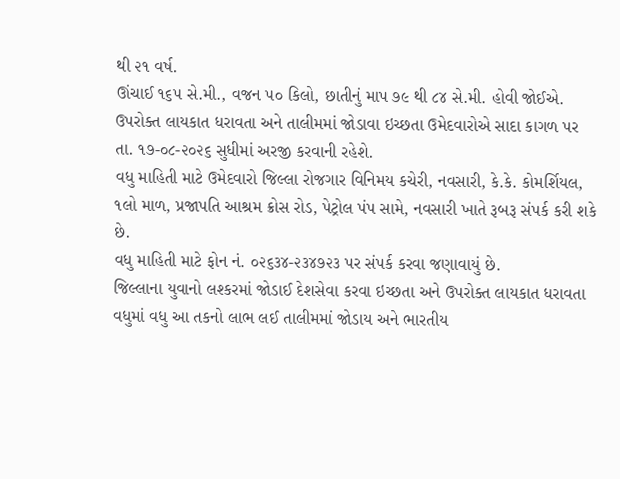થી ૨૧ વર્ષ.
ઊંચાઈ ૧૬૫ સે.મી., વજન ૫૦ કિલો, છાતીનું માપ ૭૯ થી ૮૪ સે.મી. હોવી જોઈએ.
ઉપરોક્ત લાયકાત ધરાવતા અને તાલીમમાં જોડાવા ઇચ્છતા ઉમેદવારોએ સાદા કાગળ પર તા. ૧૭-૦૮-૨૦૨૬ સુધીમાં અરજી કરવાની રહેશે.
વધુ માહિતી માટે ઉમેદવારો જિલ્લા રોજગાર વિનિમય કચેરી, નવસારી, કે.કે. કોમર્શિયલ, ૧લો માળ, પ્રજાપતિ આશ્રમ ક્રોસ રોડ, પેટ્રોલ પંપ સામે, નવસારી ખાતે રૂબરૂ સંપર્ક કરી શકે છે.
વધુ માહિતી માટે ફોન નં. ૦૨૬૩૪-૨૩૪૭૨૩ પર સંપર્ક કરવા જણાવાયું છે.
જિલ્લાના યુવાનો લશ્કરમાં જોડાઈ દેશસેવા કરવા ઇચ્છતા અને ઉપરોક્ત લાયકાત ધરાવતા વધુમાં વધુ આ તકનો લાભ લઈ તાલીમમાં જોડાય અને ભારતીય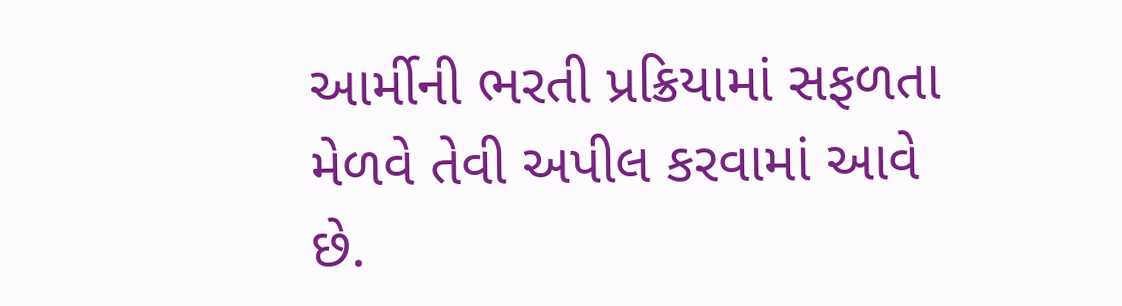આર્મીની ભરતી પ્રક્રિયામાં સફળતા મેળવે તેવી અપીલ કરવામાં આવે છે.